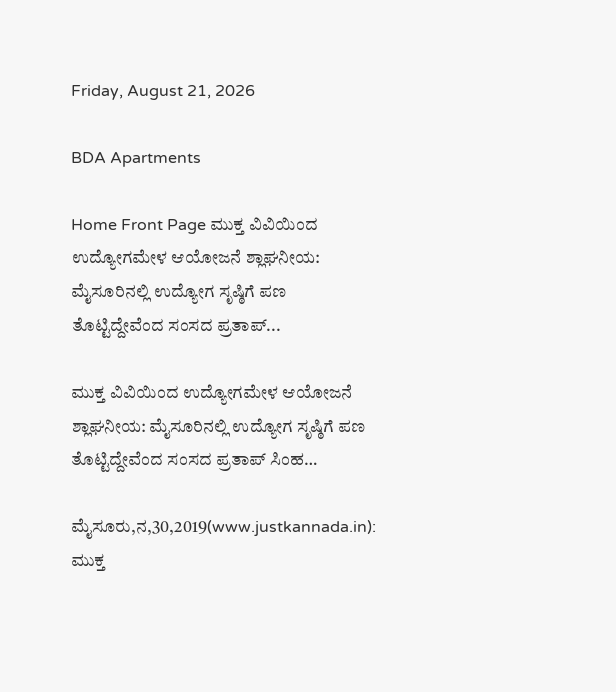Friday, August 21, 2026

BDA Apartments

Home Front Page ಮುಕ್ತ ವಿವಿಯಿಂದ ಉದ್ಯೋಗಮೇಳ ಆಯೋಜನೆ ಶ್ಲಾಘನೀಯ: ಮೈಸೂರಿನಲ್ಲಿ ಉದ್ಯೋಗ ಸೃಷ್ಠಿಗೆ ಪಣ ತೊಟ್ಟಿದ್ದೇವೆಂದ ಸಂಸದ ಪ್ರತಾಪ್...

ಮುಕ್ತ ವಿವಿಯಿಂದ ಉದ್ಯೋಗಮೇಳ ಆಯೋಜನೆ ಶ್ಲಾಘನೀಯ: ಮೈಸೂರಿನಲ್ಲಿ ಉದ್ಯೋಗ ಸೃಷ್ಠಿಗೆ ಪಣ ತೊಟ್ಟಿದ್ದೇವೆಂದ ಸಂಸದ ಪ್ರತಾಪ್ ಸಿಂಹ…

ಮೈಸೂರು,ನ,30,2019(www.justkannada.in): ಮುಕ್ತ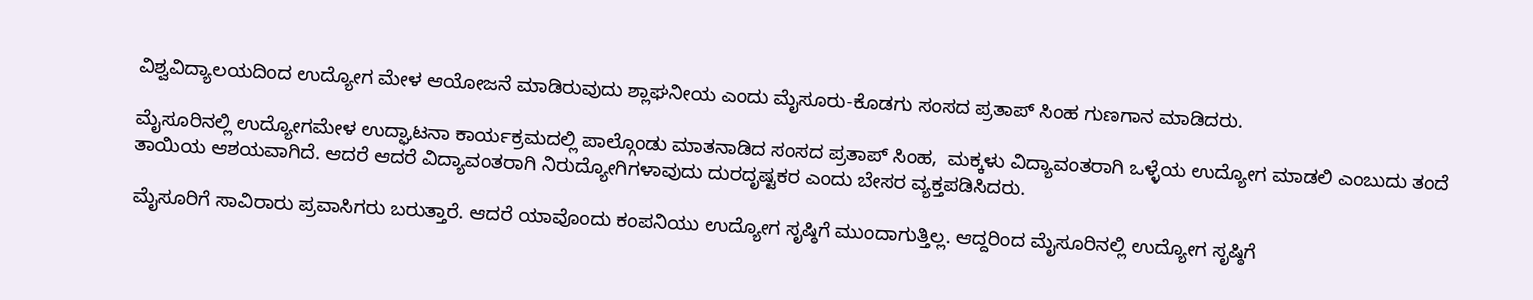ವಿಶ್ವವಿದ್ಯಾಲಯದಿಂದ ಉದ್ಯೋಗ ಮೇಳ ಆಯೋಜನೆ ಮಾಡಿರುವುದು ಶ್ಲಾಘನೀಯ ಎಂದು ಮೈಸೂರು-ಕೊಡಗು ಸಂಸದ ಪ್ರತಾಪ್ ಸಿಂಹ ಗುಣಗಾನ ಮಾಡಿದರು.

ಮೈಸೂರಿನಲ್ಲಿ ಉದ್ಯೋಗಮೇಳ ಉದ್ಘಾಟನಾ ಕಾರ್ಯಕ್ರಮದಲ್ಲಿ ಪಾಲ್ಗೊಂಡು ಮಾತನಾಡಿದ ಸಂಸದ ಪ್ರತಾಪ್ ಸಿಂಹ,  ಮಕ್ಕಳು ವಿದ್ಯಾವಂತರಾಗಿ ಒಳ್ಳೆಯ ಉದ್ಯೋಗ ಮಾಡಲಿ ಎಂಬುದು ತಂದೆ ತಾಯಿಯ ಆಶಯವಾಗಿದೆ. ಆದರೆ ಆದರೆ ವಿದ್ಯಾವಂತರಾಗಿ ನಿರುದ್ಯೋಗಿಗಳಾವುದು ದುರದೃಷ್ಟಕರ ಎಂದು ಬೇಸರ ವ್ಯಕ್ತಪಡಿಸಿದರು.

ಮೈಸೂರಿಗೆ ಸಾವಿರಾರು ಪ್ರವಾಸಿಗರು ಬರುತ್ತಾರೆ. ಆದರೆ ಯಾವೊಂದು ಕಂಪನಿಯು ಉದ್ಯೋಗ ಸೃಷ್ಠಿಗೆ ಮುಂದಾಗುತ್ತಿಲ್ಲ. ಆದ್ದರಿಂದ ಮೈಸೂರಿನಲ್ಲಿ ಉದ್ಯೋಗ ಸೃಷ್ಠಿಗೆ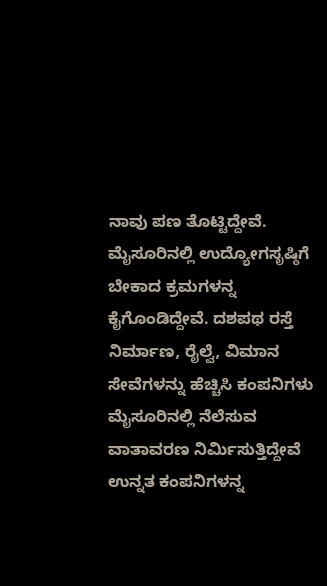ನಾವು ಪಣ ತೊಟ್ಟಿದ್ದೇವೆ. ಮೈಸೂರಿನಲ್ಲಿ ಉದ್ಯೋಗಸೃಷ್ಠಿಗೆ ಬೇಕಾದ ಕ್ರಮಗಳನ್ನ ಕೈಗೊಂಡಿದ್ದೇವೆ. ದಶಪಥ ರಸ್ತೆ ನಿರ್ಮಾಣ, ರೈಲ್ವೆ, ವಿಮಾನ ಸೇವೆಗಳನ್ನು ಹೆಚ್ಚಿಸಿ ಕಂಪನಿಗಳು ಮೈಸೂರಿನಲ್ಲಿ ನೆಲೆಸುವ ವಾತಾವರಣ ನಿರ್ಮಿಸುತ್ತಿದ್ದೇವೆ ಉನ್ನತ ಕಂಪನಿಗಳನ್ನ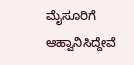ಮೈಸೂರಿಗೆ ಆಹ್ವಾನಿಸಿದ್ದೇವೆ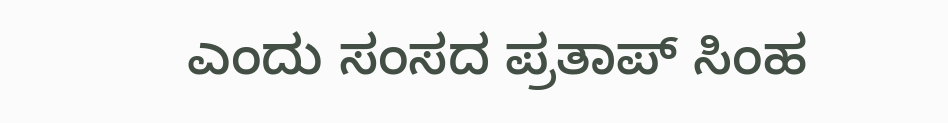ಎಂದು ಸಂಸದ ಪ್ರತಾಪ್ ಸಿಂಹ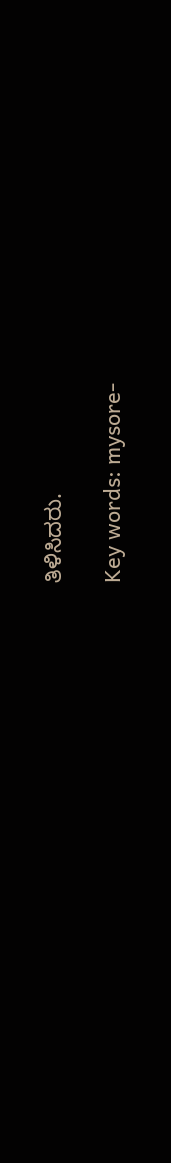ತಿಳಿಸಿದರು.

Key words: mysore-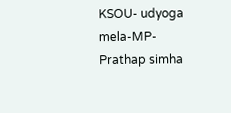KSOU- udyoga mela-MP- Prathap simha